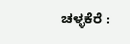ಚಳ್ಳಕೆರೆ :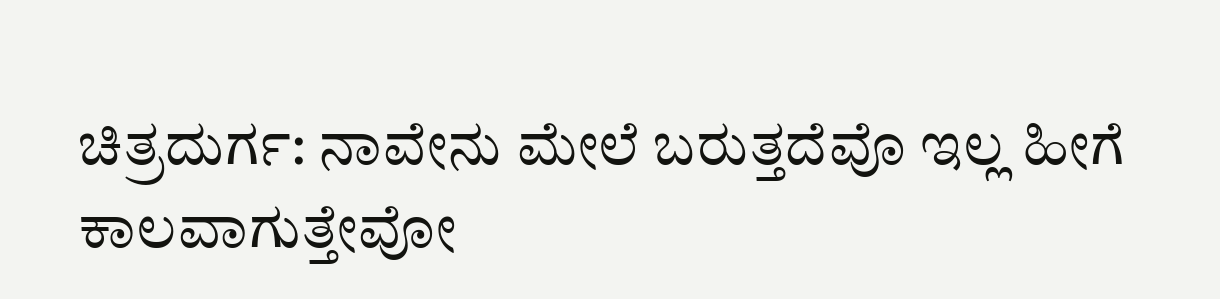ಚಿತ್ರದುರ್ಗ: ನಾವೇನು ಮೇಲೆ ಬರುತ್ತದೆವೊ ಇಲ್ಲ ಹೀಗೆ
ಕಾಲವಾಗುತ್ತೇವೋ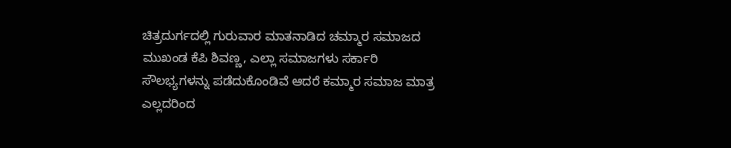ಚಿತ್ರದುರ್ಗದಲ್ಲಿ ಗುರುವಾರ ಮಾತನಾಡಿದ ಚಮ್ಮಾರ ಸಮಾಜದ
ಮುಖಂಡ ಕೆಪಿ ಶಿವಣ್ಣ, ಎಲ್ಲಾ ಸಮಾಜಗಳು ಸರ್ಕಾರಿ
ಸೌಲಭ್ಯಗಳನ್ನು ಪಡೆದುಕೊಂಡಿವೆ ಆದರೆ ಕಮ್ಮಾರ ಸಮಾಜ ಮಾತ್ರ
ಎಲ್ಲದರಿಂದ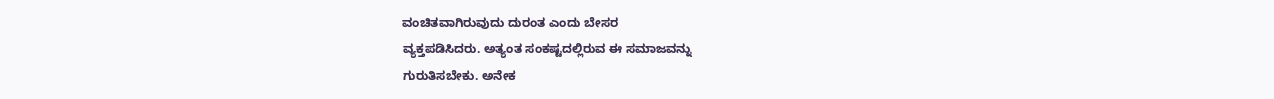ವಂಚಿತವಾಗಿರುವುದು ದುರಂತ ಎಂದು ಬೇಸರ
ವ್ಯಕ್ತಪಡಿಸಿದರು. ಅತ್ಯಂತ ಸಂಕಷ್ಟದಲ್ಲಿರುವ ಈ ಸಮಾಜವನ್ನು
ಗುರುತಿಸಬೇಕು. ಅನೇಕ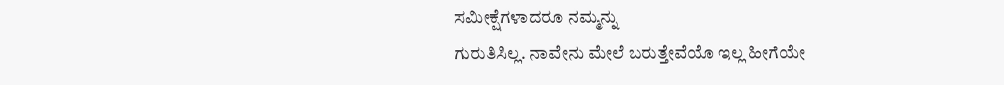ಸಮೀಕ್ಷೆಗಳಾದರೂ ನಮ್ಮನ್ನು
ಗುರುತಿಸಿಲ್ಲ. ನಾವೇನು ಮೇಲೆ ಬರುತ್ತೇವೆಯೊ ಇಲ್ಲ ಹೀಗೆಯೇ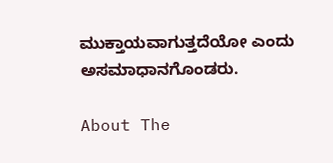ಮುಕ್ತಾಯವಾಗುತ್ತದೆಯೋ ಎಂದು ಅಸಮಾಧಾನಗೊಂಡರು.

About The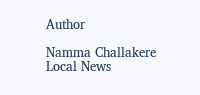Author

Namma Challakere Local News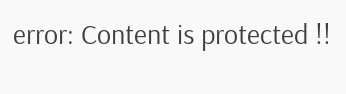error: Content is protected !!